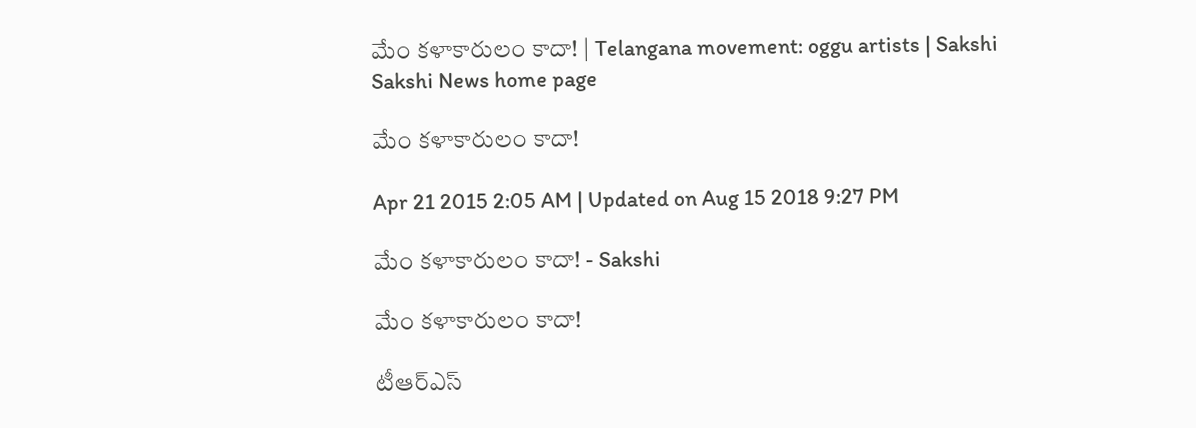మేం కళాకారులం కాదా! | Telangana movement: oggu artists | Sakshi
Sakshi News home page

మేం కళాకారులం కాదా!

Apr 21 2015 2:05 AM | Updated on Aug 15 2018 9:27 PM

మేం కళాకారులం కాదా! - Sakshi

మేం కళాకారులం కాదా!

టీఆర్‌ఎస్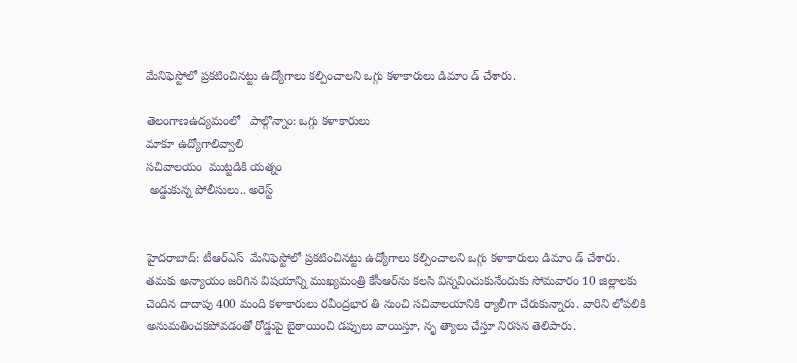మేనిఫెస్టోలో ప్రకటించినట్టు ఉద్యోగాలు కల్పించాలని ఒగ్గు కళాకారులు డిమాం డ్ చేశారు.

తెలంగాణఉద్యమంలో   పాల్గొన్నాం: ఒగ్గు కళాకారులు
మాకూ ఉద్యోగాలివ్వాలి
సచివాలయం  ముట్టడికి యత్నం
 అడ్డుకున్న పోలీసులు.. అరెస్ట్


హైదరాబాద్: టీఆర్‌ఎస్  మేనిఫెస్టోలో ప్రకటించినట్టు ఉద్యోగాలు కల్పించాలని ఒగ్గు కళాకారులు డిమాం డ్ చేశారు. తమకు అన్యాయం జరిగిన విషయాన్ని ముఖ్యమంత్రి కేసీఆర్‌ను కలసి విన్నవించుకునేందుకు సోమవారం 10 జిల్లాలకు చెందిన దాదాపు 400 మంది కళాకారులు రవీంద్రభార తి నుంచి సచివాలయానికి ర్యాలీగా చేరుకున్నారు. వారిని లోపలికి అనుమతించకపోవడంతో రోడ్డుపై బైఠాయించి డప్పులు వాయిస్తూ, నృ త్యాలు చేస్తూ నిరసన తెలిపారు.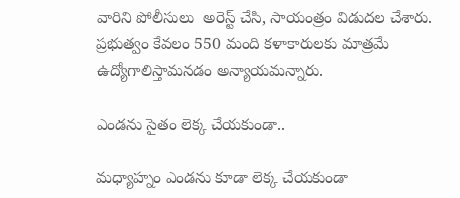వారిని పోలీసులు  అరెస్ట్ చేసి, సాయంత్రం విడుదల చేశారు. ప్రభుత్వం కేవలం 550 మంది కళాకారులకు మాత్రమే ఉద్యోగాలిస్తామనడం అన్యాయమన్నారు.

ఎండను సైతం లెక్క చేయకుండా..

మధ్యాహ్నం ఎండను కూడా లెక్క చేయకుండా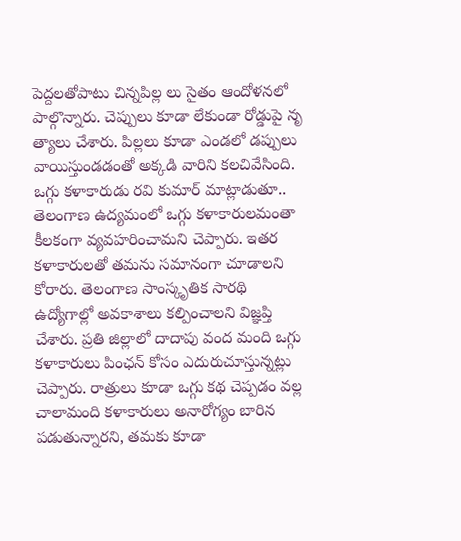పెద్దలతోపాటు చిన్నపిల్ల లు సైతం ఆందోళనలో పాల్గొన్నారు. చెప్పులు కూడా లేకుండా రోడ్డుపై నృ త్యాలు చేశారు. పిల్లలు కూడా ఎండలో డప్పులు వాయిస్తుండడంతో అక్కడి వారిని కలచివేసింది. ఒగ్గు కళాకారుడు రవి కుమార్ మాట్లాడుతూ.. తెలంగాణ ఉద్యమంలో ఒగ్గు కళాకారులమంతా కీలకంగా వ్యవహరించామని చెప్పారు. ఇతర కళాకారులతో తమను సమానంగా చూడాలని కోరారు. తెలంగాణ సాంస్కృతిక సారథి ఉద్యోగాల్లో అవకాశాలు కల్పించాలని విజ్ఞప్తి చేశారు. ప్రతి జిల్లాలో దాదాపు వంద మంది ఒగ్గు కళాకారులు పింఛన్ కోసం ఎదురుచూస్తున్నట్లు చెప్పారు. రాత్రులు కూడా ఒగ్గు కథ చెప్పడం వల్ల చాలామంది కళాకారులు అనారోగ్యం బారిన పడుతున్నారని, తమకు కూడా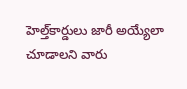హెల్త్‌కార్డులు జారీ అయ్యేలా చూడాలని వారు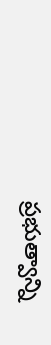ప్రభుత్వాన్ని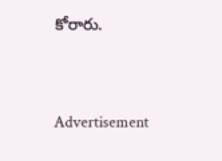కోరారు.


Advertisement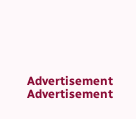Advertisement
Advertisement